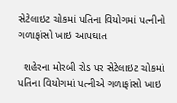સેટેલાઇટ ચોકમાં પતિના વિયોગમાં પત્નીનો ગળાફાંસો ખાઇ આપઘાત

  શહેરના મોરબી રોડ પર સેટેલાઇટ ચોકમાં પતિના વિયોગમાં પત્નીએ ગળાફાંસો ખાઇ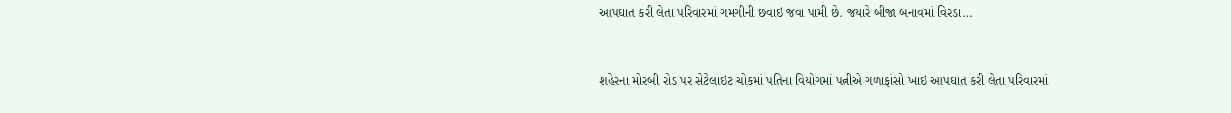આપઘાત કરી લેતા પરિવારમાં ગમગીની છવાઇ જવા પામી છે. જયારે બીજા બનાવમાં વિરડા…



શહેરના મોરબી રોડ પર સેટેલાઇટ ચોકમાં પતિના વિયોગમાં પત્નીએ ગળાફાંસો ખાઇ આપઘાત કરી લેતા પરિવારમાં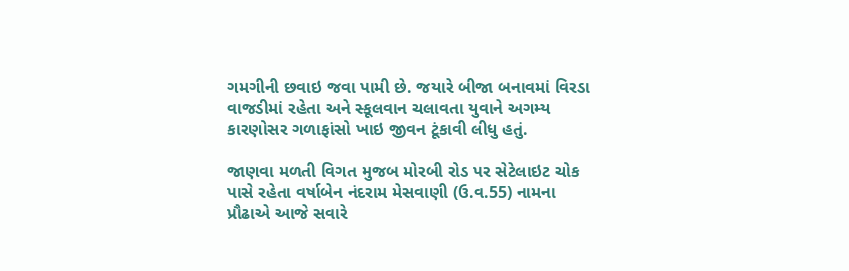ગમગીની છવાઇ જવા પામી છે. જયારે બીજા બનાવમાં વિરડા વાજડીમાં રહેતા અને સ્કૂલવાન ચલાવતા યુવાને અગમ્ય કારણોસર ગળાફાંસો ખાઇ જીવન ટૂંકાવી લીધુ હતું.

જાણવા મળતી વિગત મુજબ મોરબી રોડ પર સેટેલાઇટ ચોક પાસે રહેતા વર્ષાબેન નંદરામ મેસવાણી (ઉ.વ.55) નામના પ્રૌઢાએ આજે સવારે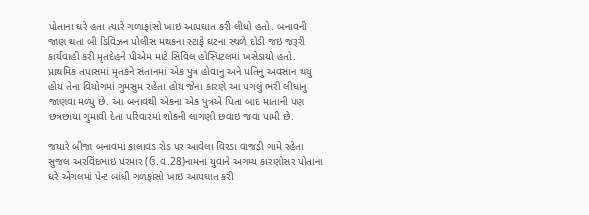પોતાના ઘરે હતા ત્યારે ગળાફાંસો ખાઇ આપઘાત કરી લીધો હતો. બનાવની જાણ થતા બી ડિવિઝન પોલીસ મથકના સ્ટાફે ઘટના સ્થળે દોડી જઇ જરૂરી કાર્યવાહી કરી મૃતદેહને પીએમ માટે સિવિલ હોસ્પિટલમાં ખસેડાયો હતો. પ્રાથમિક તપાસમાં મૃતકને સંતાનમાં એક પુત્ર હોવાનુ અને પતિનુ અવસાન થયુ હોય તેના વિયોગમાં ગુમસુમ રહેતા હોય જેના કારણે આ પગલું ભરી લીધાનુ જાણવા મળ્યુ છે. આ બનાવથી એકના એક પુત્રએ પિતા બાદ માતાની પણ છત્રછાયા ગુમાવી દેતા પરિવારમાં શોકની લાગણી છવાઇ જવા પામી છે.

જયારે બીજા બનાવમાં કાલાવડ રોડ પર આવેલા વિરડા વાજડી ગામે રહેતા સુજલ અરવિંદભાઇ પરમાર (ઉ.વ.28)નામના યુવાને અગમ્ય કારણોસર પોતાના ઘરે એંગલમાં પેન્ટ બાંધી ગળફાંસો ખાઇ આપઘાત કરી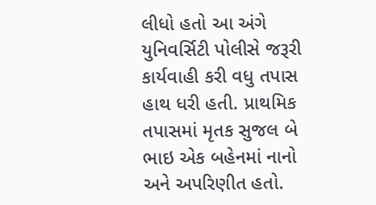લીધો હતો આ અંગે યુનિવર્સિટી પોલીસે જરૂરી કાર્યવાહી કરી વધુ તપાસ હાથ ધરી હતી. પ્રાથમિક તપાસમાં મૃતક સુજલ બે ભાઇ એક બહેનમાં નાનો અને અપરિણીત હતો.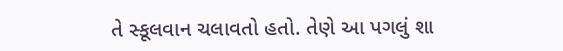તે સ્કૂલવાન ચલાવતો હતો. તેણે આ પગલું શા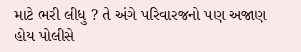માટે ભરી લીધુ ? તે અંગે પરિવારજનો પણ અજાણ હોય પોલીસે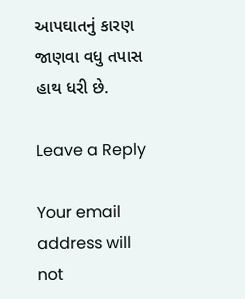આપઘાતનું કારણ જાણવા વધુ તપાસ હાથ ધરી છે.

Leave a Reply

Your email address will not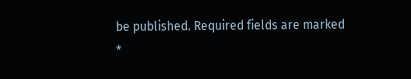be published. Required fields are marked *